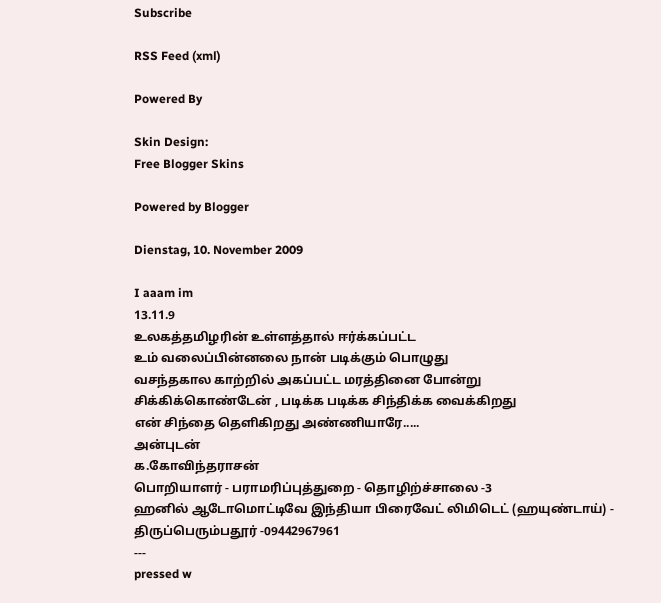Subscribe

RSS Feed (xml)

Powered By

Skin Design:
Free Blogger Skins

Powered by Blogger

Dienstag, 10. November 2009

I aaam im
13.11.9
உலகத்தமிழரின் உள்ளத்தால் ஈர்க்கப்பட்ட
உம் வலைப்பின்னலை நான் படிக்கும் பொழுது
வசந்தகால காற்றில் அகப்பட்ட மரத்தினை போன்று
சிக்கிக்கொண்டேன் , படிக்க படிக்க சிந்திக்க வைக்கிறது
என் சிந்தை தெளிகிறது அண்ணியாரே.....
அன்புடன்
க.கோவிந்தராசன்
பொறியாளர் - பராமரிப்புத்துறை - தொழிற்ச்சாலை -3
ஹனில் ஆடோமொட்டிவே இந்தியா பிரைவேட் லிமிடெட் (ஹயுண்டாய்) - திருப்பெரும்பதூர் -09442967961
---
pressed w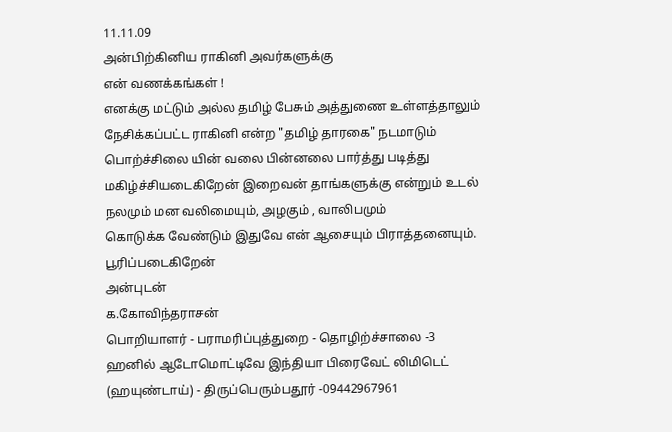11.11.09
அன்பிற்கினிய ராகினி அவர்களுக்கு
என் வணக்கங்கள் !
எனக்கு மட்டும் அல்ல தமிழ் பேசும் அத்துணை உள்ளத்தாலும் நேசிக்கப்பட்ட ராகினி என்ற "தமிழ் தாரகை" நடமாடும் பொற்ச்சிலை யின் வலை பின்னலை பார்த்து படித்து மகிழ்ச்சியடைகிறேன் இறைவன் தாங்களுக்கு என்றும் உடல் நலமும் மன வலிமையும், அழகும் , வாலிபமும்
கொடுக்க வேண்டும் இதுவே என் ஆசையும் பிராத்தனையும்.
பூரிப்படைகிறேன்
அன்புடன்
க.கோவிந்தராசன்
பொறியாளர் - பராமரிப்புத்துறை - தொழிற்ச்சாலை -3
ஹனில் ஆடோமொட்டிவே இந்தியா பிரைவேட் லிமிடெட் (ஹயுண்டாய்) - திருப்பெரும்பதூர் -09442967961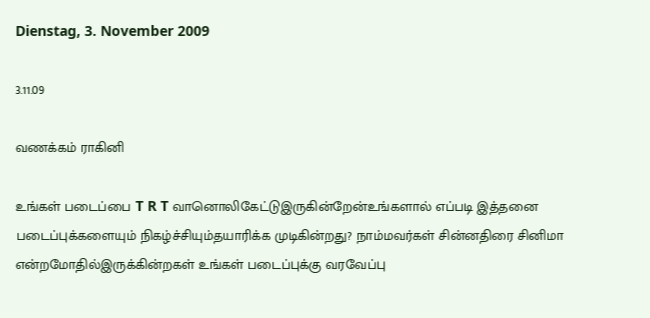Dienstag, 3. November 2009

3.11.09

வணக்கம் ராகினி

உங்கள் படைப்பை T R T வானொலிகேட்டுஇருகின்றேன்உங்களால் எப்படி இத்தனை படைப்புக்களையும் நிகழ்ச்சியும்தயாரிக்க முடிகின்றது? நாம்மவர்கள் சின்னதிரை சினிமா என்றமோதில்இருக்கின்றகள் உங்கள் படைப்புக்கு வரவேப்பு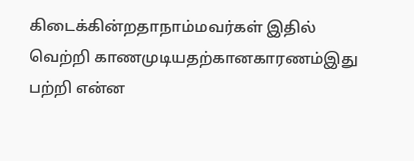கிடைக்கின்றதாநாம்மவர்கள் இதில் வெற்றி காணமுடியதற்கானகாரணம்இது பற்றி என்ன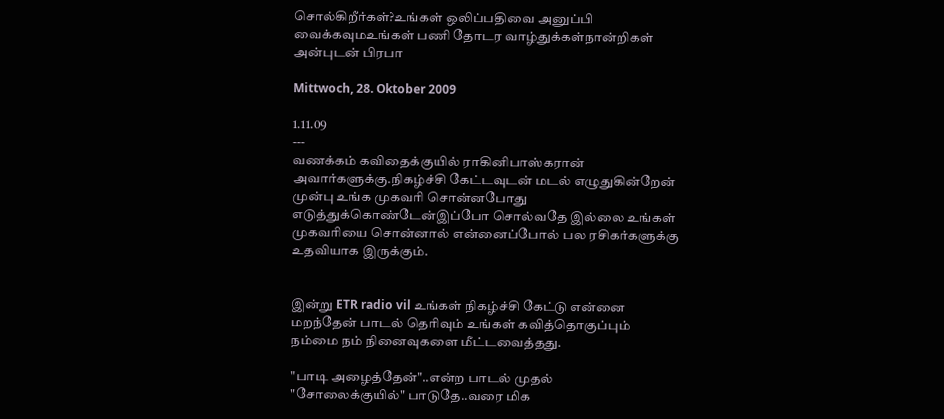சொல்கிறீர்கள்?உங்கள் ஒலிப்பதிவை அனுப்பி வைக்கவுமஉங்கள் பணி தோடர வாழ்துக்கள்நான்றிகள்
அன்புடன் பிரபா

Mittwoch, 28. Oktober 2009

1.11.09
---
வணக்கம் கவிதைக்குயில் ராகினிபாஸ்கரான் அவார்களுக்கு.நிகழ்ச்சி கேட்டவுடன் மடல் எழுதுகின்றேன் முன்பு உங்க முகவரி சொன்னபோது எடுத்துக்கொண்டேன்இப்போ சொல்வதே இல்லை உங்கள் முகவரியை சொன்னால் என்னைப்போல் பல ரசிகர்களுக்கு உதவியாக இருக்கும்.


இன்று ETR radio vil உங்கள் நிகழ்ச்சி கேட்டு என்னை மறந்தேன் பாடல் தெரிவும் உங்கள் கவித்தொகுப்பும் நம்மை நம் நினைவுகளை மீட்டவைத்தது.

"பாடி அழைத்தேன்"..என்ற பாடல் முதல்
"சோலைக்குயில்" பாடுதே..வரை மிக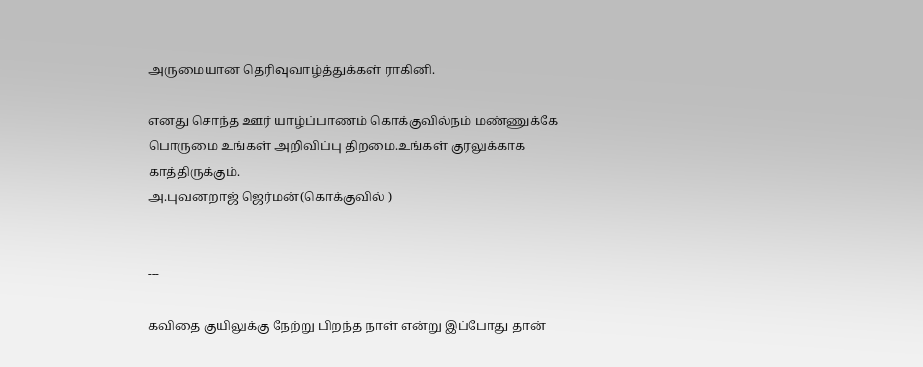அருமையான தெரிவுவாழ்த்துக்கள் ராகினி.

எனது சொந்த ஊர் யாழ்ப்பாணம் கொக்குவில்நம் மண்ணுக்கே பொருமை உங்கள் அறிவிப்பு திறமை.உங்கள் குரலுக்காக காத்திருக்கும்.
அ.புவனறாஜ் ஜெர்மன்(கொக்குவில் )


---

கவிதை குயிலுக்கு நேற்று பிறந்த நாள் என்று இப்போது தான்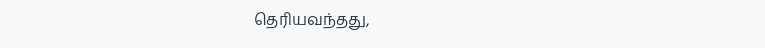தெரியவந்தது,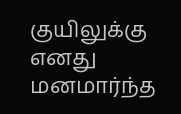குயிலுக்கு எனது மனமார்ந்த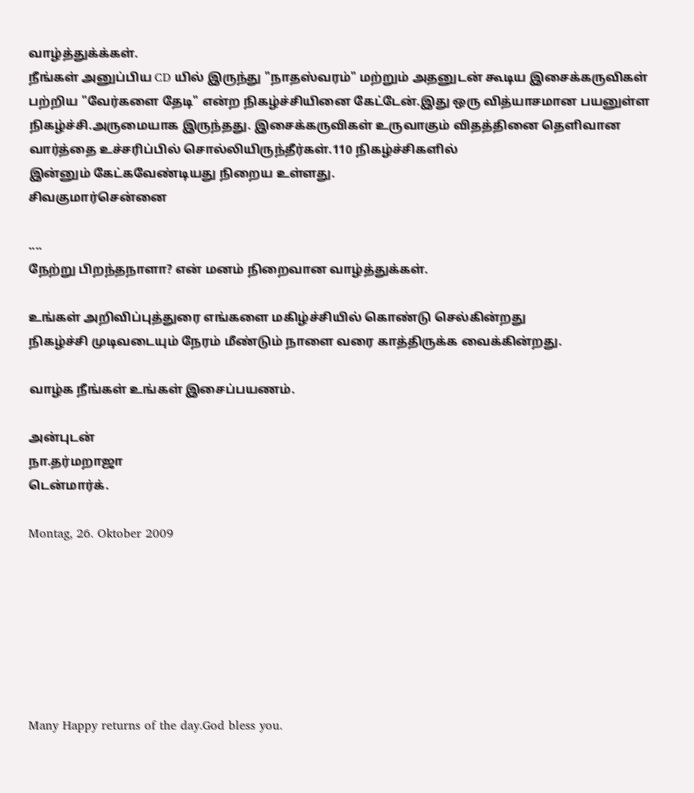வாழ்த்துக்க்கள்.
நீங்கள் அனுப்பிய CD யில் இருந்து "நாதஸ்வரம்" மற்றும் அதனுடன் கூடிய இசைக்கருவிகள் பற்றிய "வேர்களை தேடி" என்ற நிகழ்ச்சியினை கேட்டேன்.இது ஒரு வித்யாசமான பயனுள்ள நிகழ்ச்சி.அருமையாக இருந்தது. இசைக்கருவிகள் உருவாகும் விதத்தினை தெளிவான வார்த்தை உச்சரிப்பில் சொல்லியிருந்தீர்கள்.110 நிகழ்ச்சிகளில்
இன்னும் கேட்கவேண்டியது நிறைய உள்ளது.
சிவகுமார்சென்னை

....
நேற்று பிறந்தநாளா? என் மனம் நிறைவான வாழ்த்துக்கள்.

உங்கள் அறிவிப்புத்துரை எங்களை மகிழ்ச்சியில் கொண்டு செல்கின்றது
நிகழ்ச்சி முடிவடையும் நேரம் மீண்டும் நாளை வரை காத்திருக்க வைக்கின்றது.

வாழ்க நீங்கள் உங்கள் இசைப்பயணம்.

அன்புடன்
நா.தர்மறாஜா
டென்மார்க்.

Montag, 26. Oktober 2009







Many Happy returns of the day.God bless you.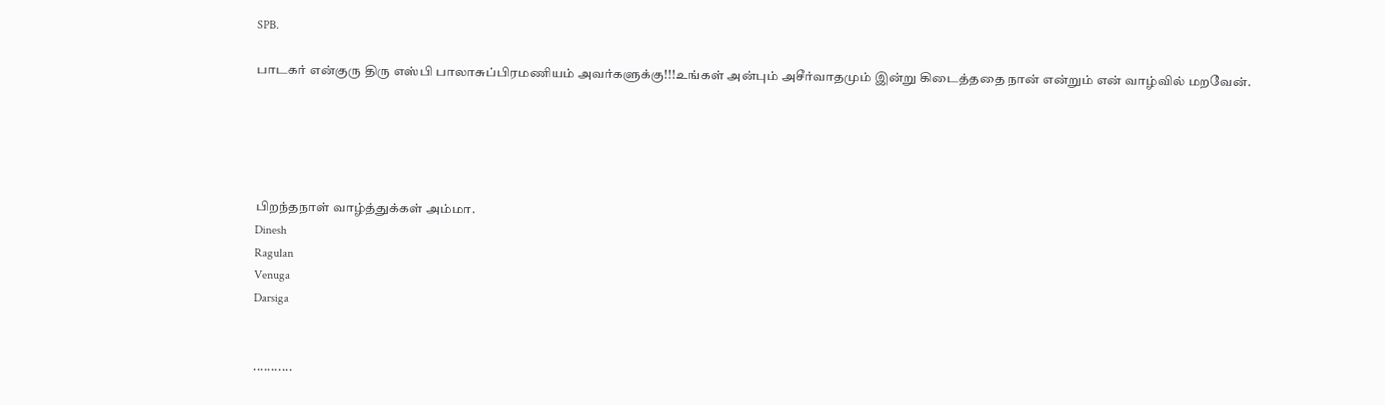SPB.

பாடகர் என்குரு திரு எஸ்பி பாலாசுப்பிரமணியம் அவர்களுக்கு!!!உங்கள் அன்பும் அசீர்வாதமும் இன்று கிடைத்ததை நான் என்றும் என் வாழ்வில் மறவேன்.





பிறந்தநாள் வாழ்த்துக்கள் அம்மா.
Dinesh
Ragulan
Venuga
Darsiga


...........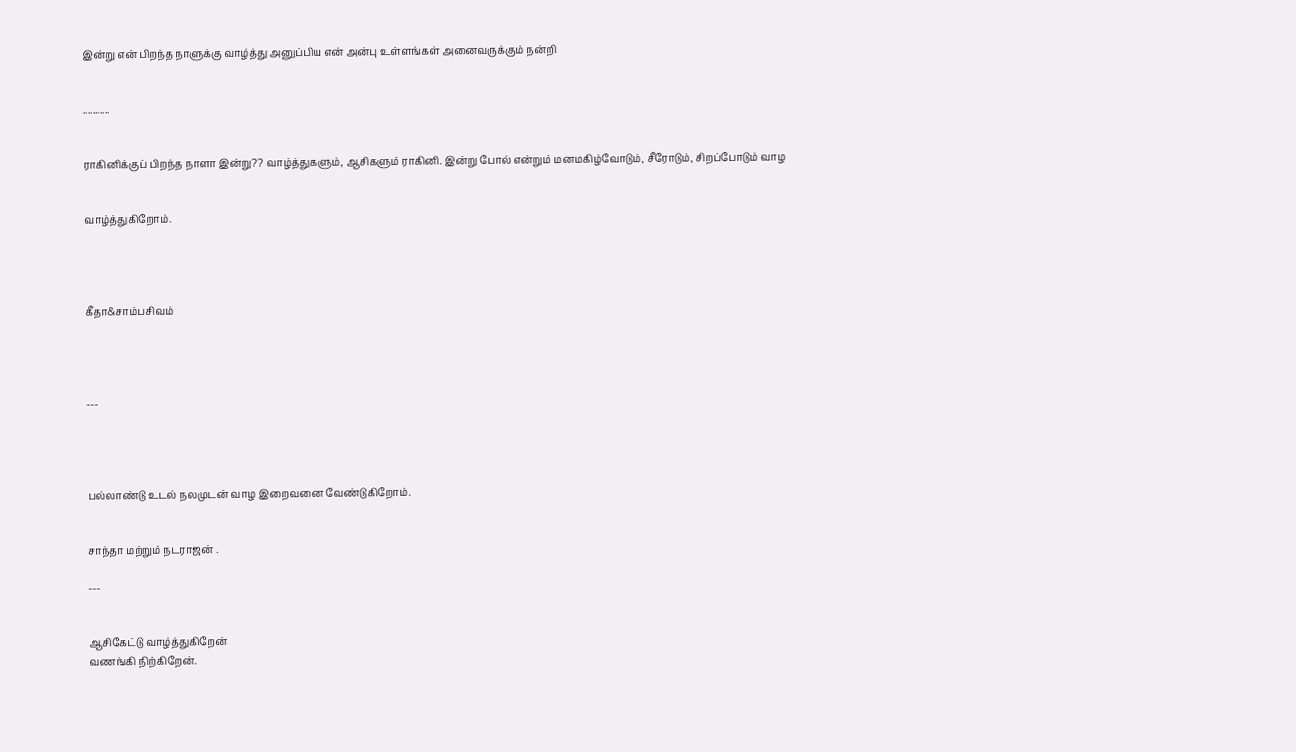இன்று என் பிறந்த நாளுக்கு வாழ்த்து அனுப்பிய என் அன்பு உள்ளங்கள் அனைவருக்கும் நன்றி


...........


ராகினிக்குப் பிறந்த நாளா இன்று?? வாழ்த்துகளும், ஆசிகளும் ராகினி. இன்று போல் என்றும் மனமகிழ்வோடும், சீரோடும், சிறப்போடும் வாழ


வாழ்த்துகிறோம்.




கீதா&சாம்பசிவம்




---




பல்லாண்டு உடல் நலமுடன் வாழ இறைவனை வேண்டுகிறோம்.


சாந்தா மற்றும் நடராஜன் .

---


ஆசிகேட்டு வாழ்த்துகிறேன்
வணங்கி நிற்கிறேன்.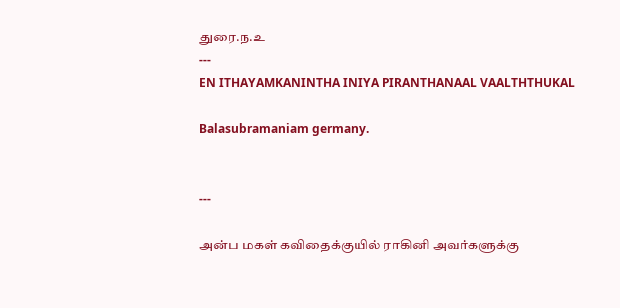துரை.ந.உ
---
EN ITHAYAMKANINTHA INIYA PIRANTHANAAL VAALTHTHUKAL

Balasubramaniam germany.


---

அன்ப மகள் கவிதைக்குயில் ராகினி அவர்களுக்கு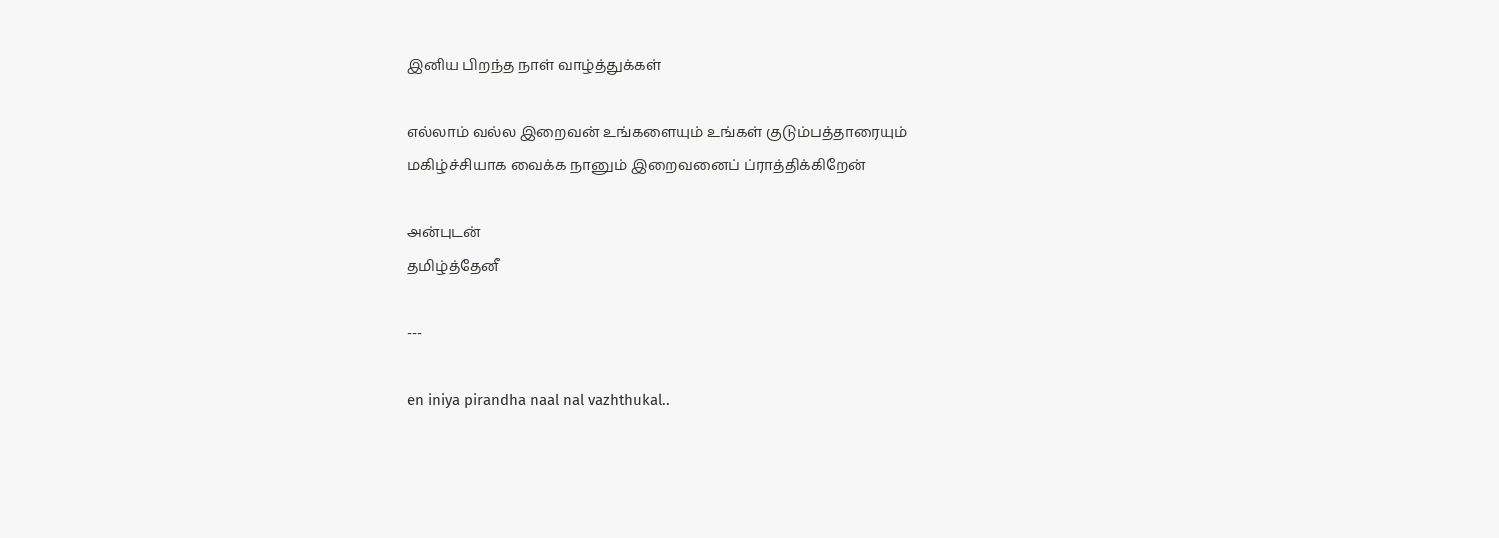இனிய பிறந்த நாள் வாழ்த்துக்கள்

எல்லாம் வல்ல இறைவன் உங்களையும் உங்கள் குடும்பத்தாரையும்
மகிழ்ச்சியாக வைக்க நானும் இறைவனைப் ப்ராத்திக்கிறேன்

அன்புடன்
தமிழ்த்தேனீ

---

en iniya pirandha naal nal vazhthukal..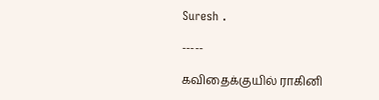Suresh .

-----

கவிதைக்குயில் ராகினி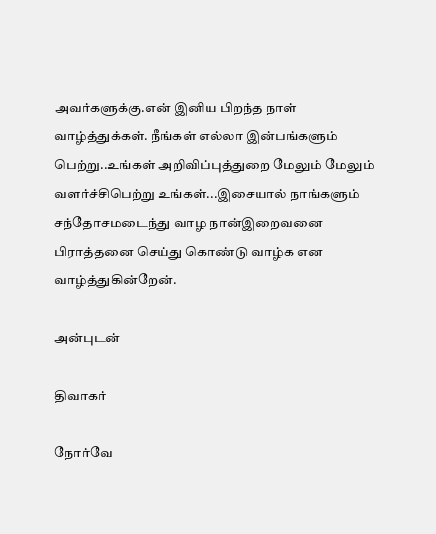அவர்களுக்கு.என் இனிய பிறந்த நாள் வாழ்த்துக்கள். நீங்கள் எல்லா இன்பங்களும் பெற்று..உங்கள் அறிவிப்புத்துறை மேலும் மேலும் வளர்ச்சிபெற்று உங்கள்...இசையால் நாங்களும் சந்தோசமடைந்து வாழ நான்இறைவனை பிராத்தனை செய்து கொண்டு வாழ்க என வாழ்த்துகின்றேன்.

அன்புடன்

திவாகர்

நோர்வே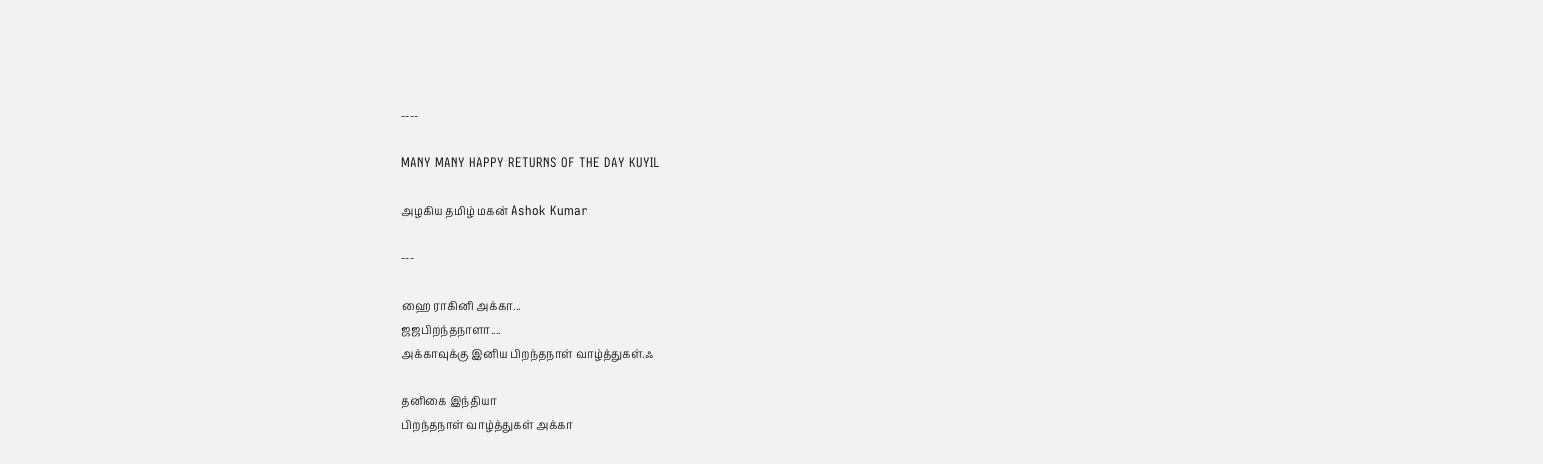----

MANY MANY HAPPY RETURNS OF THE DAY KUYIL

அழகிய தமிழ் மகன் Ashok Kumar

---

ஹை ராகினி அக்கா...
ஜஜபிறந்தநாளா....
அக்காவுக்கு இனிய பிறந்தநாள் வாழ்த்துகள்.ஃ

தனிகை இந்தியா
பிறந்தநாள் வாழ்த்துகள் அக்கா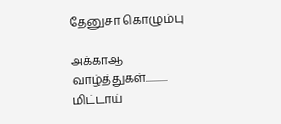தேனுசா கொழும்பு

அக்காஆ வாழ்த்துக‌ள்........... மிட்டாய்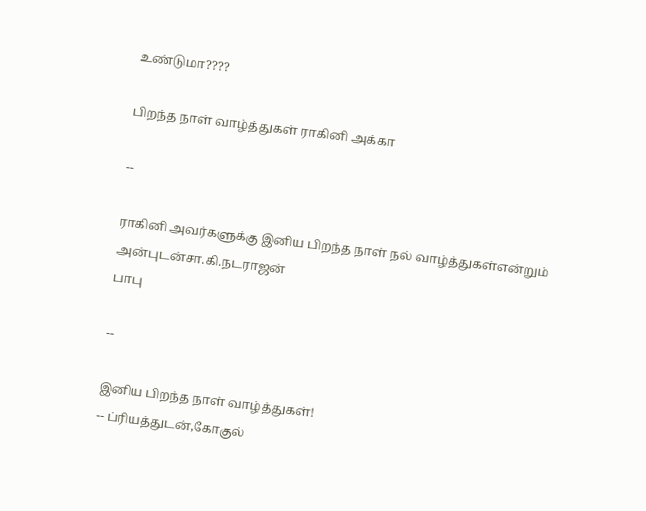உண்டுமா????

பிறந்த நாள் வாழ்த்துகள் ராகினி அக்கா

--

ராகினி அவர்களுக்கு இனிய பிறந்த நாள் நல் வாழ்த்துகள்என்றும் அன்புடன்சா.கி.நடராஜன்
பாபு

--

இனிய பிறந்த நாள் வாழ்த்துகள்!
-- ப்ரியத்துடன்,கோகுல்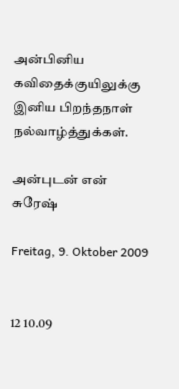அன்பினிய கவிதைக்குயிலுக்கு
இனிய பிறந்தநாள் நல்வாழ்த்துக்கள்.

அன்புடன் என் சுரேஷ்

Freitag, 9. Oktober 2009


12 10.09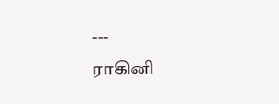---
ராகினி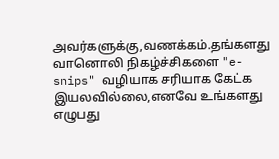அவர்களுக்கு,வணக்கம்.தங்களது வானொலி நிகழ்ச்சிகளை "e-snips" வழியாக சரியாக கேட்க இயலவில்லை,எனவே உங்களது எழுபது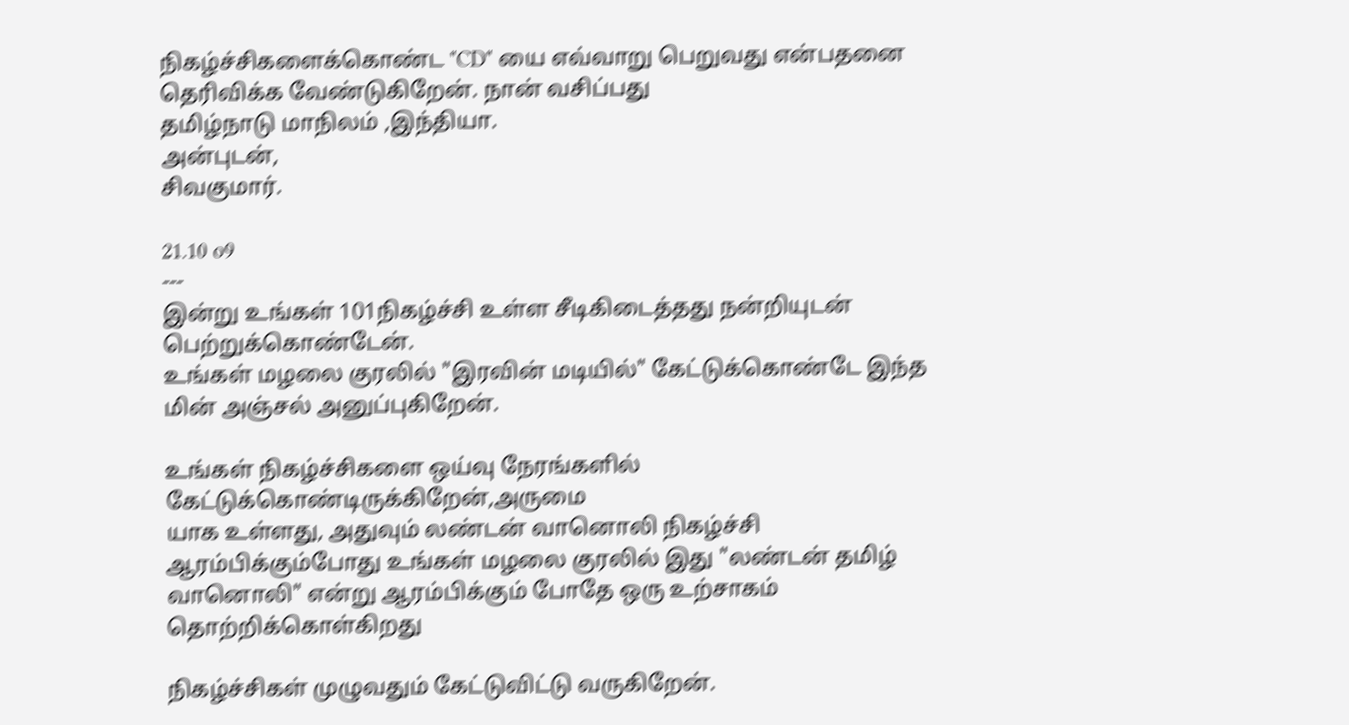நிகழ்ச்சிகளைக்கொண்ட "CD" யை எவ்வாறு பெறுவது என்பதனை தெரிவிக்க வேண்டுகிறேன். நான் வசிப்பது
தமிழ்நாடு மாநிலம் ,இந்தியா.
அன்புடன்,
சிவகுமார்.

21.10 o9
---
இன்று உங்கள் 101நிகழ்ச்சி உள்ள சீடிகிடைத்தது நன்றியுடன் பெற்றுக்கொண்டேன்.
உங்கள் மழலை குரலில் "இரவின் மடியில்" கேட்டுக்கொண்டே இந்த மின் அஞ்சல் அனுப்புகிறேன்.

உங்கள் நிகழ்ச்சிகளை ஒய்வு நேரங்களில் கேட்டுக்கொண்டிருக்கிறேன்,அருமை
யாக உள்ளது, அதுவும் லண்டன் வானொலி நிகழ்ச்சி ஆரம்பிக்கும்போது உங்கள் மழலை குரலில் இது "லண்டன் தமிழ் வானொலி" என்று ஆரம்பிக்கும் போதே ஒரு உற்சாகம் தொற்றிக்கொள்கிறது

நிகழ்ச்சிகள் முழுவதும் கேட்டுவிட்டு வருகிறேன்.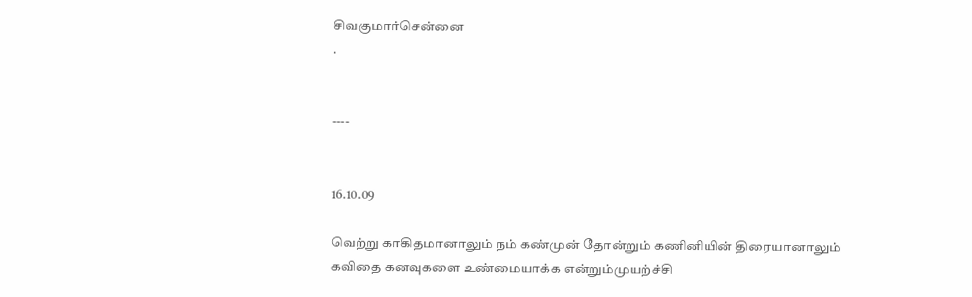சிவகுமார்சென்னை
.


----


16.10.09

வெற்று காகிதமானாலும் நம் கண்முன் தோன்றும் கணினியின் திரையானாலும்
கவிதை கனவுகளை உண்மையாக்க என்றும்முயற்ச்சி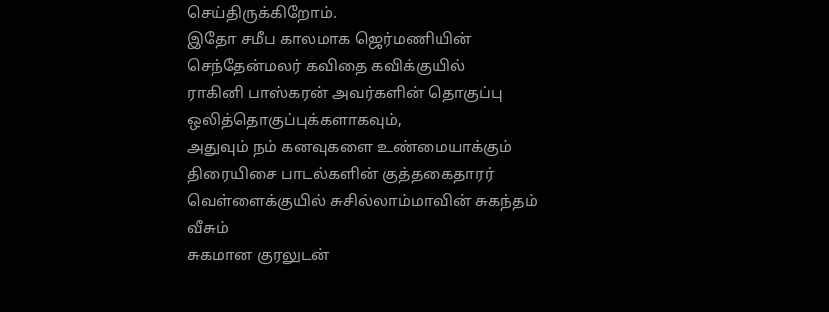செய்திருக்கிறோம்.
இதோ சமீப காலமாக ஜெர்மணியின் செந்தேன்மலர் கவிதை கவிக்குயில்
ராகினி பாஸ்கரன் அவர்களின் தொகுப்பு ஒலித்தொகுப்புக்களாகவும்,
அதுவும் நம் கனவுகளை உண்மையாக்கும் திரையிசை பாடல்களின் குத்தகைதாரர் வெள்ளைக்குயில் சுசில்லாம்மாவின் சுகந்தம் வீசும்
சுகமான குரலுடன்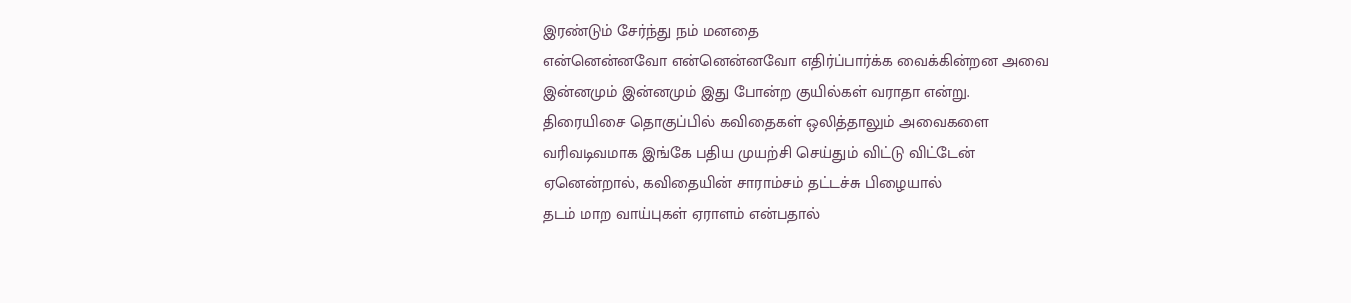இரண்டும் சேர்ந்து நம் மனதை
என்னென்னவோ என்னென்னவோ எதிர்ப்பார்க்க வைக்கின்றன அவை
இன்னமும் இன்னமும் இது போன்ற குயில்கள் வராதா என்று.
திரையிசை தொகுப்பில் கவிதைகள் ஒலித்தாலும் அவைகளை
வரிவடிவமாக இங்கே பதிய முயற்சி செய்தும் விட்டு விட்டேன்
ஏனென்றால், கவிதையின் சாராம்சம் தட்டச்சு பிழையால்
தடம் மாற வாய்புகள் ஏராளம் என்பதால்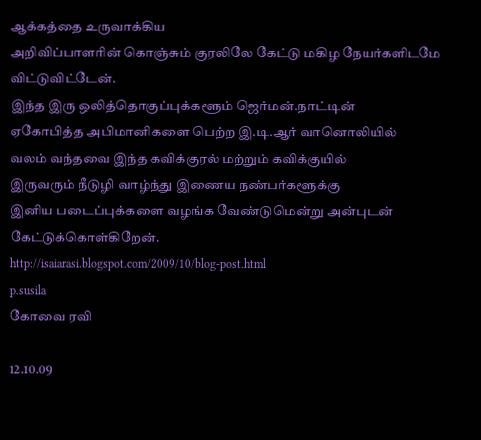ஆக்கத்தை உருவாக்கிய
அறிவிப்பாளரின் கொஞ்சும் குரலிலே கேட்டு மகிழ நேயர்களிடமே விட்டுவிட்டேன்.
இந்த இரு ஒலித்தொகுப்புக்களூம் ஜெர்மன்.நாட்டின்
ஏகோபித்த அபிமானிகளை பெற்ற இ.டி.ஆர் வானொலியில்
வலம் வந்தவை இந்த கவிக்குரல் மற்றும் கவிக்குயில்
இருவரும் நீடுழி வாழ்ந்து இணைய நண்பர்களூக்கு
இனிய படைப்புக்களை வழங்க வேண்டுமென்று அன்புடன் கேட்டுக்கொள்கிறேன்.
http://isaiarasi.blogspot.com/2009/10/blog-post.html
p.susila
கோவை ரவி

12.10.09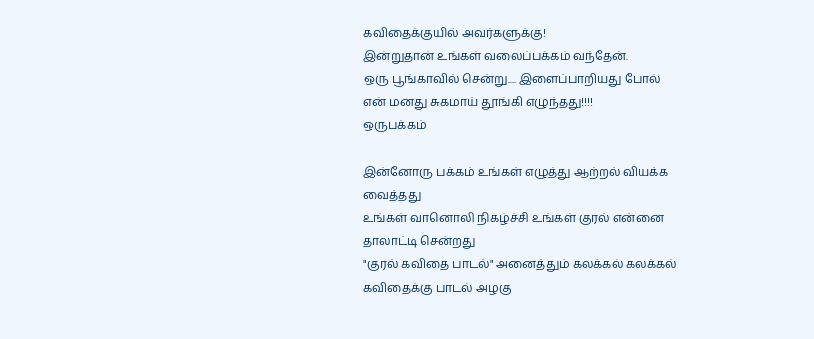கவிதைக்குயில் அவர்களுக்கு!
இன்றுதான் உங்கள் வலைப்பக்கம் வந்தேன்.
ஒரு பூங்காவில் சென்று.... இளைப்பாறியது போல்
என் மனது சுகமாய் தூங்கி எழுந்தது!!!!
ஒருபக்கம்

இன்னோரு பக்கம் உங்கள் எழுத்து ஆற்றல் வியக்க வைத்தது
உங்கள் வானொலி நிகழ்ச்சி உங்கள் குரல் என்னை தாலாட்டி சென்றது
"குரல் கவிதை பாடல்" அனைத்தும் கலக்கல் கலக்கல்
கவிதைக்கு பாடல் அழகு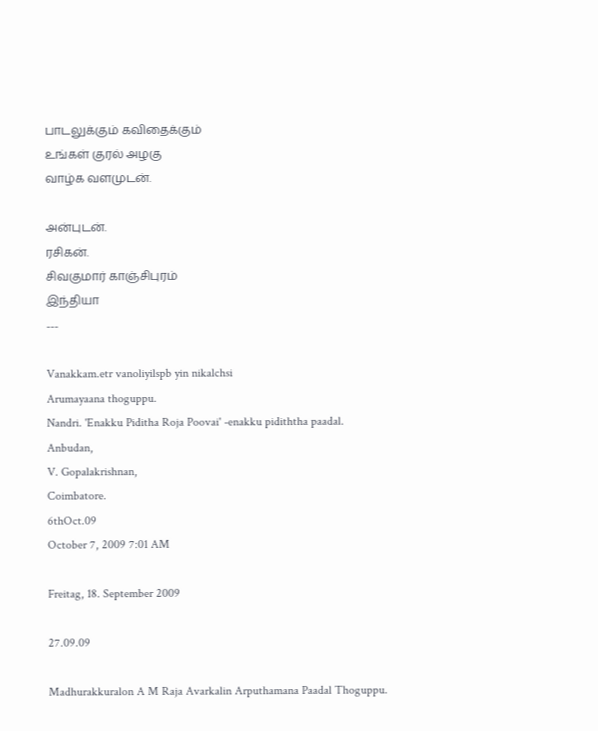பாடலுக்கும் கவிதைக்கும்
உங்கள் குரல் அழகு
வாழ்க வளமுடன்.

அன்புடன்.
ரசிகன்.
சிவகுமார் காஞ்சிபுரம்
இந்தியா
---

Vanakkam.etr vanoliyilspb yin nikalchsi
Arumayaana thoguppu.
Nandri. 'Enakku Piditha Roja Poovai' -enakku pidiththa paadal.
Anbudan,
V. Gopalakrishnan,
Coimbatore.
6thOct.09
October 7, 2009 7:01 AM

Freitag, 18. September 2009

27.09.09

Madhurakkuralon A M Raja Avarkalin Arputhamana Paadal Thoguppu.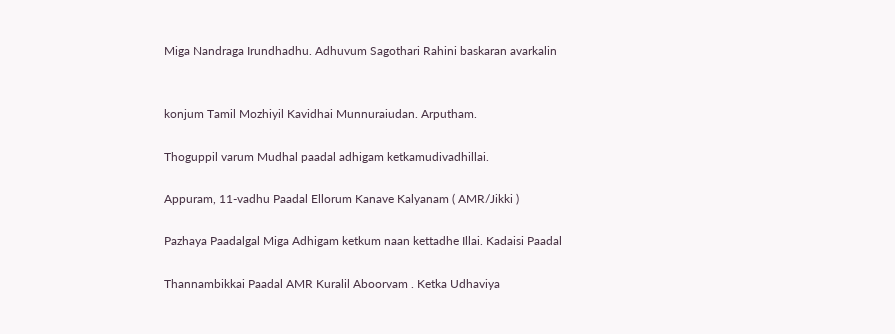Miga Nandraga Irundhadhu. Adhuvum Sagothari Rahini baskaran avarkalin


konjum Tamil Mozhiyil Kavidhai Munnuraiudan. Arputham.

Thoguppil varum Mudhal paadal adhigam ketkamudivadhillai.

Appuram, 11-vadhu Paadal Ellorum Kanave Kalyanam ( AMR/Jikki )

Pazhaya Paadalgal Miga Adhigam ketkum naan kettadhe Illai. Kadaisi Paadal

Thannambikkai Paadal AMR Kuralil Aboorvam . Ketka Udhaviya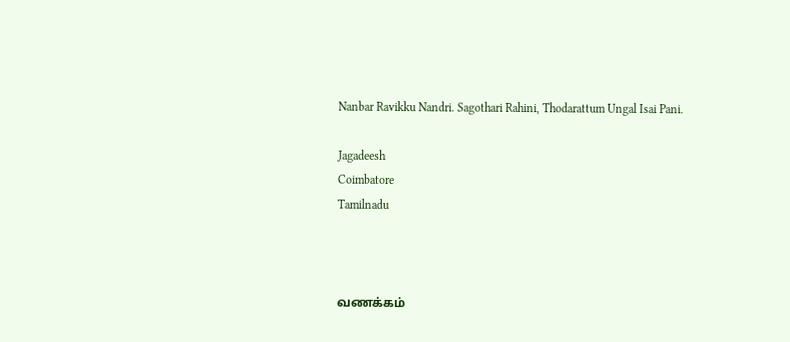Nanbar Ravikku Nandri. Sagothari Rahini, Thodarattum Ungal Isai Pani.

Jagadeesh
Coimbatore
Tamilnadu



வணக்கம்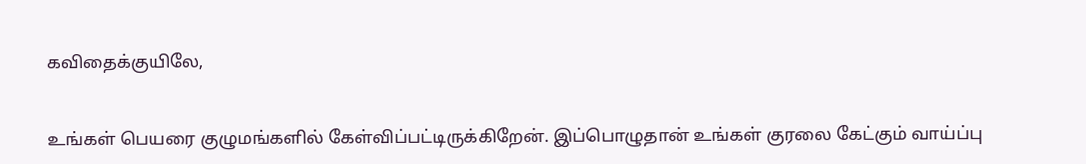கவிதைக்குயிலே,


உங்கள் பெயரை குழுமங்களில் கேள்விப்பட்டிருக்கிறேன். இப்பொழுதான் உங்கள் குரலை கேட்கும் வாய்ப்பு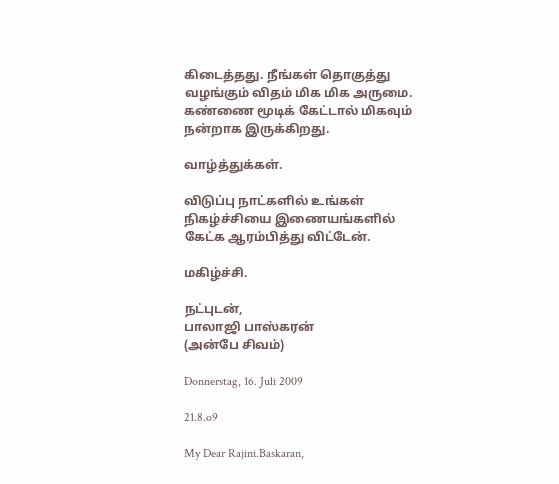கிடைத்தது. நீங்கள் தொகுத்து வழங்கும் விதம் மிக மிக அருமை. கண்ணை மூடிக் கேட்டால் மிகவும் நன்றாக இருக்கிறது.

வாழ்த்துக்கள்.

விடுப்பு நாட்களில் உங்கள் நிகழ்ச்சியை இணையங்களில் கேட்க ஆரம்பித்து விட்டேன்.

மகிழ்ச்சி.

நட்புடன்,
பாலாஜி பாஸ்கரன்
(அன்பே சிவம்)

Donnerstag, 16. Juli 2009

21.8.o9

My Dear Rajini.Baskaran,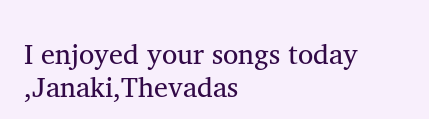I enjoyed your songs today ,Janaki,Thevadas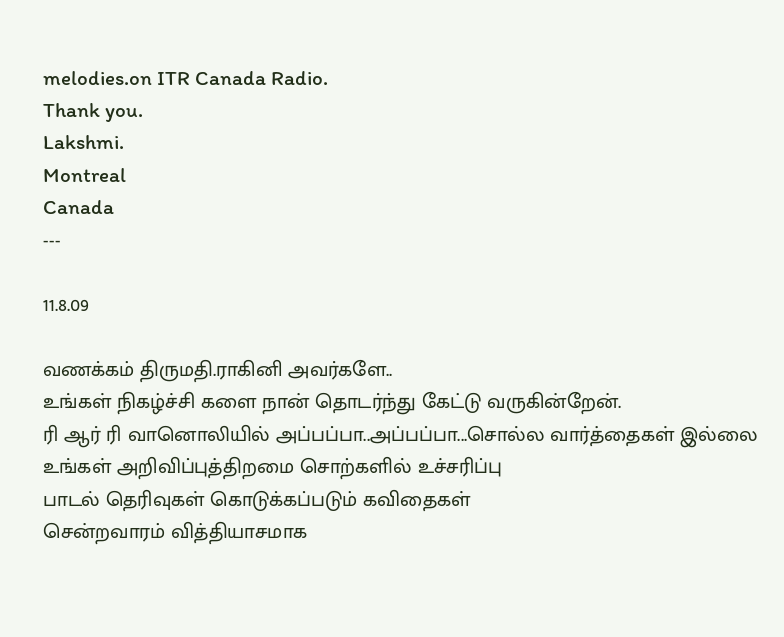melodies.on ITR Canada Radio.
Thank you.
Lakshmi.
Montreal
Canada
---

11.8.09

வணக்கம் திருமதி.ராகினி அவர்களே..
உங்கள் நிகழ்ச்சி களை நான் தொடர்ந்து கேட்டு வருகின்றேன்.
ரி ஆர் ரி வானொலியில் அப்பப்பா..அப்பப்பா...சொல்ல வார்த்தைகள் இல்லை
உங்கள் அறிவிப்புத்திறமை சொற்களில் உச்சரிப்பு
பாடல் தெரிவுகள் கொடுக்கப்படும் கவிதைகள்
சென்றவாரம் வித்தியாசமாக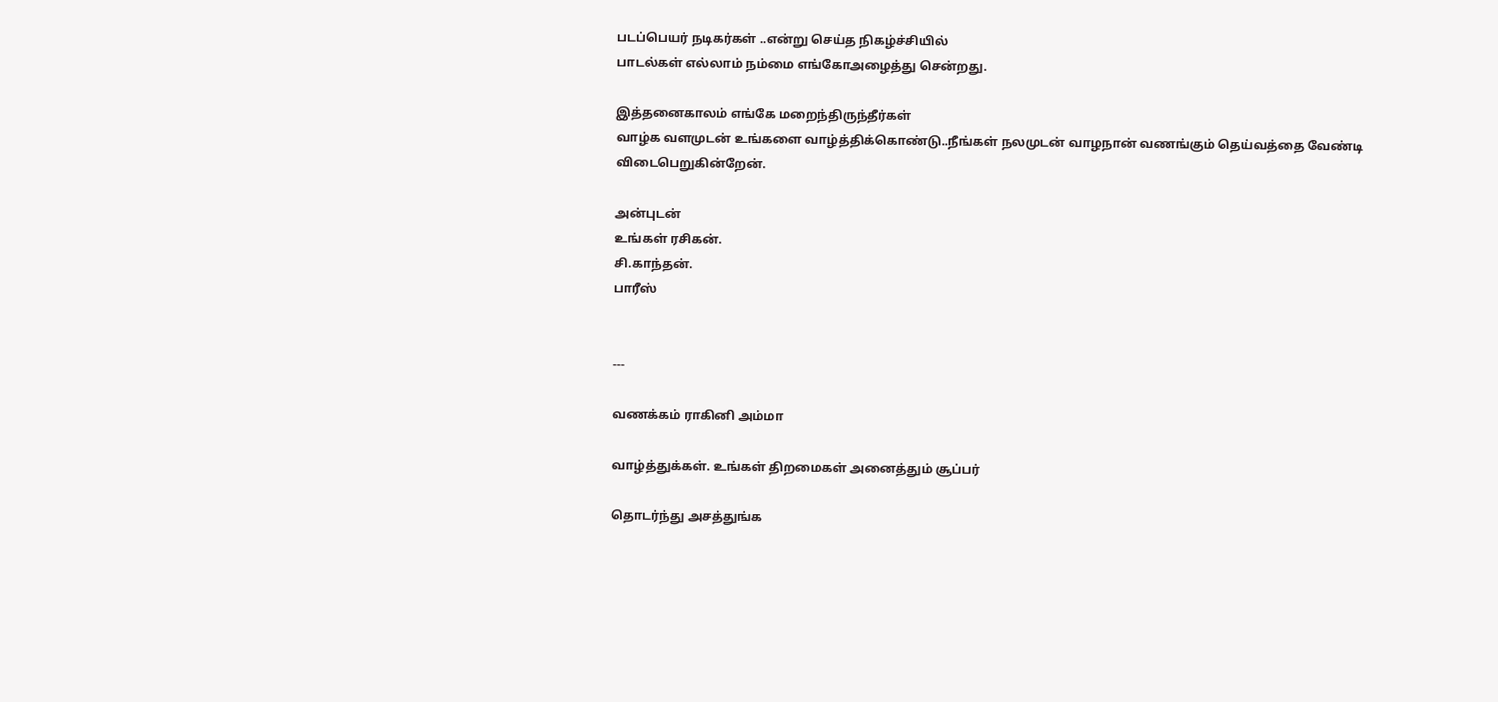படப்பெயர் நடிகர்கள் ..என்று செய்த நிகழ்ச்சியில்
பாடல்கள் எல்லாம் நம்மை எங்கோஅழைத்து சென்றது.

இத்தனைகாலம் எங்கே மறைந்திருந்தீர்கள்
வாழ்க வளமுடன் உங்களை வாழ்த்திக்கொண்டு..நீங்கள் நலமுடன் வாழநான் வணங்கும் தெய்வத்தை வேண்டி
விடைபெறுகின்றேன்.

அன்புடன்
உங்கள் ரசிகன்.
சி.காந்தன்.
பாரீஸ்


---

வணக்கம் ராகினி அம்மா

வாழ்த்துக்கள். உங்கள் திறமைகள் அனைத்தும் சூப்பர்

தொடர்ந்து அசத்துங்க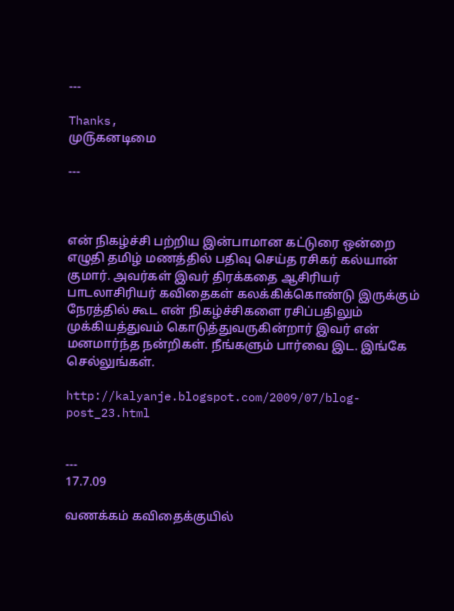---

Thanks,
மு௫கனடிமை

---



என் நிகழ்ச்சி பற்றிய இன்பாமான கட்டுரை ஒன்றை எழுதி தமிழ் மணத்தில் பதிவு செய்த ரசிகர் கல்யான் குமார். அவர்கள் இவர் திரக்கதை ஆசிரியர் பாடலாசிரியர் கவிதைகள் கலக்கிக்கொண்டு இருக்கும் நேரத்தில் கூட என் நிகழ்ச்சிகளை ரசிப்பதிலும் முக்கியத்துவம் கொடுத்துவருகின்றார் இவர் என் மனமார்ந்த நன்றிகள். நீங்களும் பார்வை இட. இங்கே செல்லுங்கள்.

http://kalyanje.blogspot.com/2009/07/blog-post_23.html


---
17.7.09

வணக்கம் கவிதைக்குயில்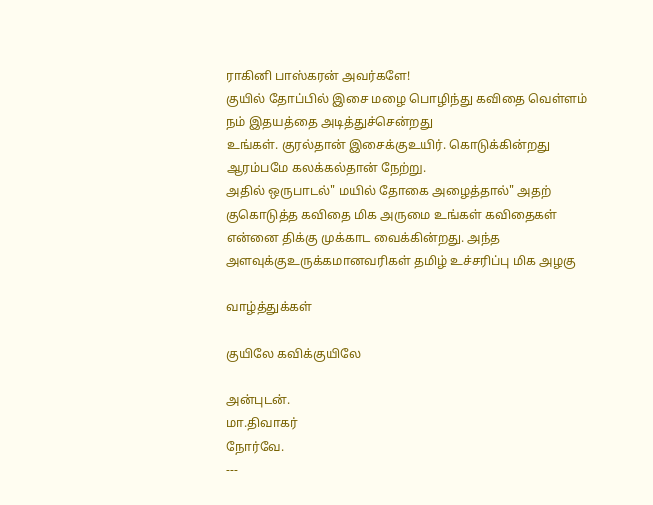ராகினி பாஸ்கரன் அவர்களே!
குயில் தோப்பில் இசை மழை பொழிந்து கவிதை வெள்ளம்
நம் இதயத்தை அடித்துச்சென்றது
உங்கள். குரல்தான் இசைக்குஉயிர். கொடுக்கின்றது
ஆரம்பமே கலக்கல்தான் நேற்று.
அதில் ஒருபாடல்" மயில் தோகை அழைத்தால்" அதற்
குகொடுத்த கவிதை மிக அருமை உங்கள் கவிதைகள்
என்னை திக்கு முக்காட வைக்கின்றது. அந்த அளவுக்குஉருக்கமானவரிகள் தமிழ் உச்சரிப்பு மிக அழகு

வாழ்த்துக்கள்

குயிலே கவிக்குயிலே

அன்புடன்.
மா.திவாகர்
நோர்வே.
---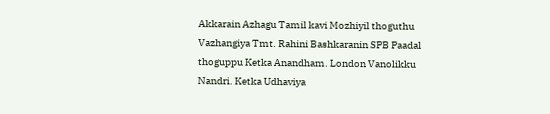Akkarain Azhagu Tamil kavi Mozhiyil thoguthu Vazhangiya Tmt. Rahini Bashkaranin SPB Paadal thoguppu Ketka Anandham. London Vanolikku Nandri. Ketka Udhaviya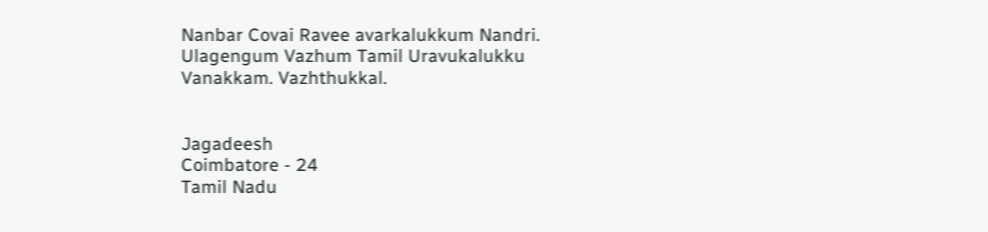Nanbar Covai Ravee avarkalukkum Nandri. Ulagengum Vazhum Tamil Uravukalukku Vanakkam. Vazhthukkal.


Jagadeesh
Coimbatore - 24
Tamil Nadu